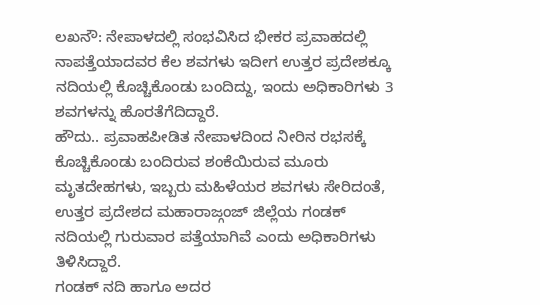ಲಖನೌ: ನೇಪಾಳದಲ್ಲಿ ಸಂಭವಿಸಿದ ಭೀಕರ ಪ್ರವಾಹದಲ್ಲಿ ನಾಪತ್ತೆಯಾದವರ ಕೆಲ ಶವಗಳು ಇದೀಗ ಉತ್ತರ ಪ್ರದೇಶಕ್ಕೂ ನದಿಯಲ್ಲಿ ಕೊಚ್ಚಿಕೊಂಡು ಬಂದಿದ್ದು, ಇಂದು ಅಧಿಕಾರಿಗಳು 3 ಶವಗಳನ್ನು ಹೊರತೆಗೆದಿದ್ದಾರೆ.
ಹೌದು.. ಪ್ರವಾಹಪೀಡಿತ ನೇಪಾಳದಿಂದ ನೀರಿನ ರಭಸಕ್ಕೆ ಕೊಚ್ಚಿಕೊಂಡು ಬಂದಿರುವ ಶಂಕೆಯಿರುವ ಮೂರು ಮೃತದೇಹಗಳು, ಇಬ್ಬರು ಮಹಿಳೆಯರ ಶವಗಳು ಸೇರಿದಂತೆ, ಉತ್ತರ ಪ್ರದೇಶದ ಮಹಾರಾಜ್ಗಂಜ್ ಜಿಲ್ಲೆಯ ಗಂಡಕ್ ನದಿಯಲ್ಲಿ ಗುರುವಾರ ಪತ್ತೆಯಾಗಿವೆ ಎಂದು ಅಧಿಕಾರಿಗಳು ತಿಳಿಸಿದ್ದಾರೆ.
ಗಂಡಕ್ ನದಿ ಹಾಗೂ ಅದರ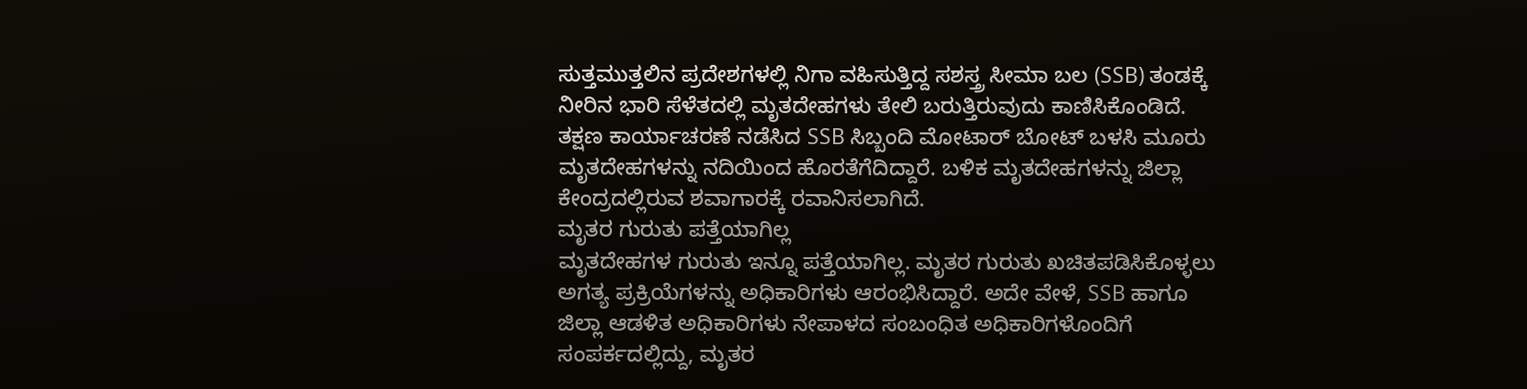ಸುತ್ತಮುತ್ತಲಿನ ಪ್ರದೇಶಗಳಲ್ಲಿ ನಿಗಾ ವಹಿಸುತ್ತಿದ್ದ ಸಶಸ್ತ್ರ ಸೀಮಾ ಬಲ (SSB) ತಂಡಕ್ಕೆ ನೀರಿನ ಭಾರಿ ಸೆಳೆತದಲ್ಲಿ ಮೃತದೇಹಗಳು ತೇಲಿ ಬರುತ್ತಿರುವುದು ಕಾಣಿಸಿಕೊಂಡಿದೆ. ತಕ್ಷಣ ಕಾರ್ಯಾಚರಣೆ ನಡೆಸಿದ SSB ಸಿಬ್ಬಂದಿ ಮೋಟಾರ್ ಬೋಟ್ ಬಳಸಿ ಮೂರು ಮೃತದೇಹಗಳನ್ನು ನದಿಯಿಂದ ಹೊರತೆಗೆದಿದ್ದಾರೆ. ಬಳಿಕ ಮೃತದೇಹಗಳನ್ನು ಜಿಲ್ಲಾ ಕೇಂದ್ರದಲ್ಲಿರುವ ಶವಾಗಾರಕ್ಕೆ ರವಾನಿಸಲಾಗಿದೆ.
ಮೃತರ ಗುರುತು ಪತ್ತೆಯಾಗಿಲ್ಲ
ಮೃತದೇಹಗಳ ಗುರುತು ಇನ್ನೂ ಪತ್ತೆಯಾಗಿಲ್ಲ. ಮೃತರ ಗುರುತು ಖಚಿತಪಡಿಸಿಕೊಳ್ಳಲು ಅಗತ್ಯ ಪ್ರಕ್ರಿಯೆಗಳನ್ನು ಅಧಿಕಾರಿಗಳು ಆರಂಭಿಸಿದ್ದಾರೆ. ಅದೇ ವೇಳೆ, SSB ಹಾಗೂ ಜಿಲ್ಲಾ ಆಡಳಿತ ಅಧಿಕಾರಿಗಳು ನೇಪಾಳದ ಸಂಬಂಧಿತ ಅಧಿಕಾರಿಗಳೊಂದಿಗೆ ಸಂಪರ್ಕದಲ್ಲಿದ್ದು, ಮೃತರ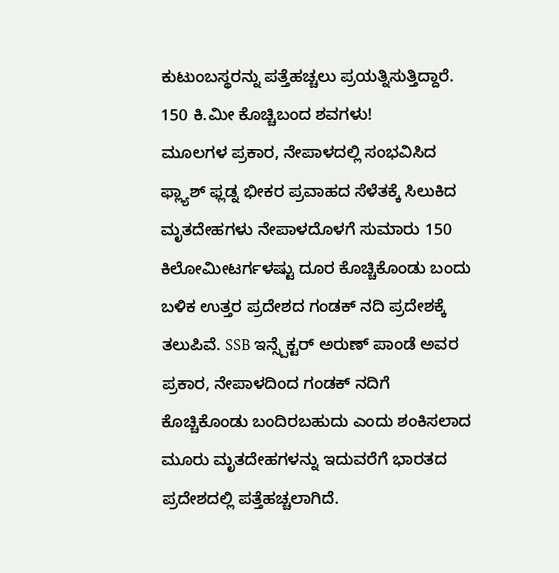ಕುಟುಂಬಸ್ಥರನ್ನು ಪತ್ತೆಹಚ್ಚಲು ಪ್ರಯತ್ನಿಸುತ್ತಿದ್ದಾರೆ.
150 ಕಿ.ಮೀ ಕೊಚ್ಚಿಬಂದ ಶವಗಳು!
ಮೂಲಗಳ ಪ್ರಕಾರ, ನೇಪಾಳದಲ್ಲಿ ಸಂಭವಿಸಿದ ಫ್ಲ್ಯಾಶ್ ಫ್ಲಡ್ನ ಭೀಕರ ಪ್ರವಾಹದ ಸೆಳೆತಕ್ಕೆ ಸಿಲುಕಿದ ಮೃತದೇಹಗಳು ನೇಪಾಳದೊಳಗೆ ಸುಮಾರು 150 ಕಿಲೋಮೀಟರ್ಗಳಷ್ಟು ದೂರ ಕೊಚ್ಚಿಕೊಂಡು ಬಂದು ಬಳಿಕ ಉತ್ತರ ಪ್ರದೇಶದ ಗಂಡಕ್ ನದಿ ಪ್ರದೇಶಕ್ಕೆ ತಲುಪಿವೆ. SSB ಇನ್ಸ್ಪೆಕ್ಟರ್ ಅರುಣ್ ಪಾಂಡೆ ಅವರ ಪ್ರಕಾರ, ನೇಪಾಳದಿಂದ ಗಂಡಕ್ ನದಿಗೆ ಕೊಚ್ಚಿಕೊಂಡು ಬಂದಿರಬಹುದು ಎಂದು ಶಂಕಿಸಲಾದ ಮೂರು ಮೃತದೇಹಗಳನ್ನು ಇದುವರೆಗೆ ಭಾರತದ ಪ್ರದೇಶದಲ್ಲಿ ಪತ್ತೆಹಚ್ಚಲಾಗಿದೆ.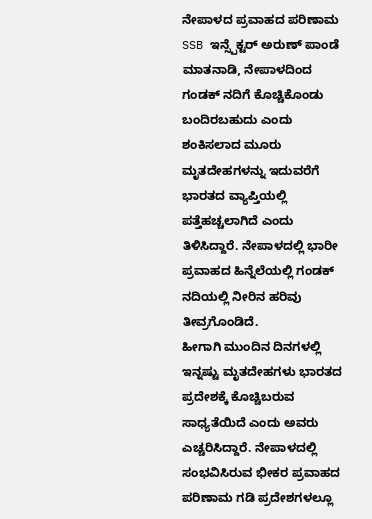ನೇಪಾಳದ ಪ್ರವಾಹದ ಪರಿಣಾಮ
SSB ಇನ್ಸ್ಪೆಕ್ಟರ್ ಅರುಣ್ ಪಾಂಡೆ ಮಾತನಾಡಿ, ನೇಪಾಳದಿಂದ ಗಂಡಕ್ ನದಿಗೆ ಕೊಚ್ಚಿಕೊಂಡು ಬಂದಿರಬಹುದು ಎಂದು ಶಂಕಿಸಲಾದ ಮೂರು ಮೃತದೇಹಗಳನ್ನು ಇದುವರೆಗೆ ಭಾರತದ ವ್ಯಾಪ್ತಿಯಲ್ಲಿ ಪತ್ತೆಹಚ್ಚಲಾಗಿದೆ ಎಂದು ತಿಳಿಸಿದ್ದಾರೆ. ನೇಪಾಳದಲ್ಲಿ ಭಾರೀ ಪ್ರವಾಹದ ಹಿನ್ನೆಲೆಯಲ್ಲಿ ಗಂಡಕ್ ನದಿಯಲ್ಲಿ ನೀರಿನ ಹರಿವು ತೀವ್ರಗೊಂಡಿದೆ.
ಹೀಗಾಗಿ ಮುಂದಿನ ದಿನಗಳಲ್ಲಿ ಇನ್ನಷ್ಟು ಮೃತದೇಹಗಳು ಭಾರತದ ಪ್ರದೇಶಕ್ಕೆ ಕೊಚ್ಚಿಬರುವ ಸಾಧ್ಯತೆಯಿದೆ ಎಂದು ಅವರು ಎಚ್ಚರಿಸಿದ್ದಾರೆ. ನೇಪಾಳದಲ್ಲಿ ಸಂಭವಿಸಿರುವ ಭೀಕರ ಪ್ರವಾಹದ ಪರಿಣಾಮ ಗಡಿ ಪ್ರದೇಶಗಳಲ್ಲೂ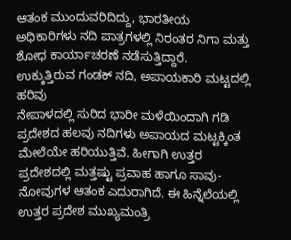ಆತಂಕ ಮುಂದುವರಿದಿದ್ದು, ಭಾರತೀಯ ಅಧಿಕಾರಿಗಳು ನದಿ ಪಾತ್ರಗಳಲ್ಲಿ ನಿರಂತರ ನಿಗಾ ಮತ್ತು ಶೋಧ ಕಾರ್ಯಾಚರಣೆ ನಡೆಸುತ್ತಿದ್ದಾರೆ.
ಉಕ್ಕುತ್ತಿರುವ ಗಂಡಕ್ ನದಿ, ಅಪಾಯಕಾರಿ ಮಟ್ಟದಲ್ಲಿ ಹರಿವು
ನೇಪಾಳದಲ್ಲಿ ಸುರಿದ ಭಾರೀ ಮಳೆಯಿಂದಾಗಿ ಗಡಿ ಪ್ರದೇಶದ ಹಲವು ನದಿಗಳು ಅಪಾಯದ ಮಟ್ಟಕ್ಕಿಂತ ಮೇಲೆಯೇ ಹರಿಯುತ್ತಿವೆ. ಹೀಗಾಗಿ ಉತ್ತರ ಪ್ರದೇಶದಲ್ಲಿ ಮತ್ತಷ್ಟು ಪ್ರವಾಹ ಹಾಗೂ ಸಾವು-ನೋವುಗಳ ಆತಂಕ ಎದುರಾಗಿದೆ. ಈ ಹಿನ್ನೆಲೆಯಲ್ಲಿ ಉತ್ತರ ಪ್ರದೇಶ ಮುಖ್ಯಮಂತ್ರಿ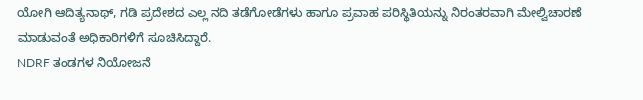ಯೋಗಿ ಆದಿತ್ಯನಾಥ್, ಗಡಿ ಪ್ರದೇಶದ ಎಲ್ಲ ನದಿ ತಡೆಗೋಡೆಗಳು ಹಾಗೂ ಪ್ರವಾಹ ಪರಿಸ್ಥಿತಿಯನ್ನು ನಿರಂತರವಾಗಿ ಮೇಲ್ವಿಚಾರಣೆ ಮಾಡುವಂತೆ ಅಧಿಕಾರಿಗಳಿಗೆ ಸೂಚಿಸಿದ್ದಾರೆ.
NDRF ತಂಡಗಳ ನಿಯೋಜನೆ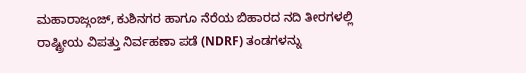ಮಹಾರಾಜ್ಗಂಜ್, ಕುಶಿನಗರ ಹಾಗೂ ನೆರೆಯ ಬಿಹಾರದ ನದಿ ತೀರಗಳಲ್ಲಿ ರಾಷ್ಟ್ರೀಯ ವಿಪತ್ತು ನಿರ್ವಹಣಾ ಪಡೆ (NDRF) ತಂಡಗಳನ್ನು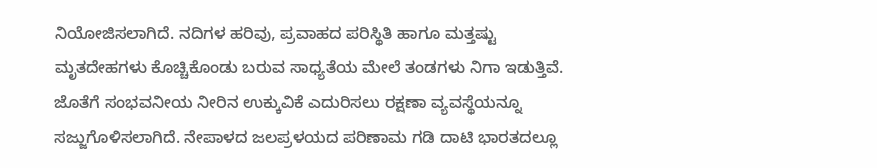ನಿಯೋಜಿಸಲಾಗಿದೆ. ನದಿಗಳ ಹರಿವು, ಪ್ರವಾಹದ ಪರಿಸ್ಥಿತಿ ಹಾಗೂ ಮತ್ತಷ್ಟು ಮೃತದೇಹಗಳು ಕೊಚ್ಚಿಕೊಂಡು ಬರುವ ಸಾಧ್ಯತೆಯ ಮೇಲೆ ತಂಡಗಳು ನಿಗಾ ಇಡುತ್ತಿವೆ.
ಜೊತೆಗೆ ಸಂಭವನೀಯ ನೀರಿನ ಉಕ್ಕುವಿಕೆ ಎದುರಿಸಲು ರಕ್ಷಣಾ ವ್ಯವಸ್ಥೆಯನ್ನೂ ಸಜ್ಜುಗೊಳಿಸಲಾಗಿದೆ. ನೇಪಾಳದ ಜಲಪ್ರಳಯದ ಪರಿಣಾಮ ಗಡಿ ದಾಟಿ ಭಾರತದಲ್ಲೂ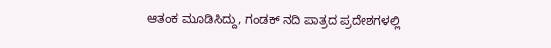ಆತಂಕ ಮೂಡಿಸಿದ್ದು, ಗಂಡಕ್ ನದಿ ಪಾತ್ರದ ಪ್ರದೇಶಗಳಲ್ಲಿ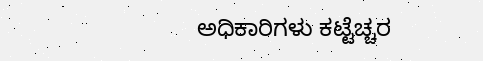ಅಧಿಕಾರಿಗಳು ಕಟ್ಟೆಚ್ಚರ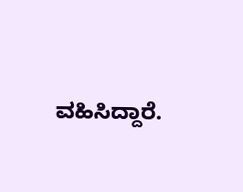ವಹಿಸಿದ್ದಾರೆ.